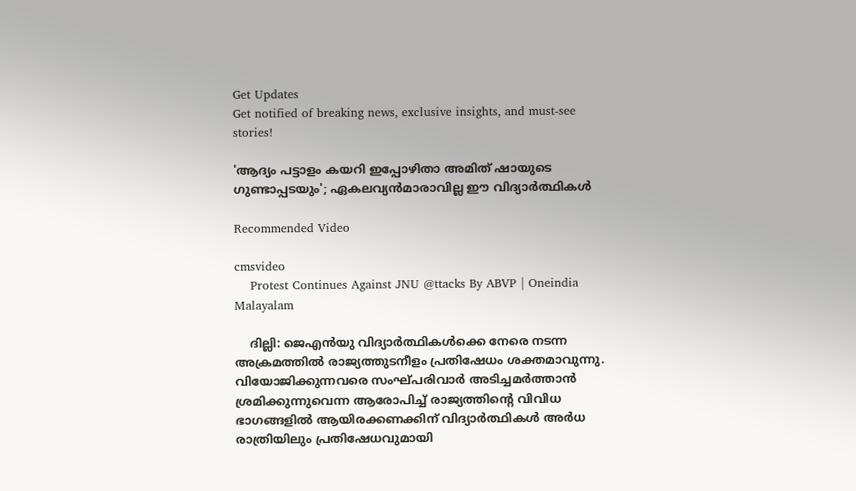Get Updates
Get notified of breaking news, exclusive insights, and must-see stories!

'ആദ്യം പട്ടാളം കയറി ഇപ്പോഴിതാ അമിത് ഷായുടെ ഗുണ്ടാപ്പടയും'; ഏകലവ്യന്‍മാരാവില്ല ഈ വിദ്യാര്‍ത്ഥികള്‍

Recommended Video

cmsvideo
    Protest Continues Against JNU @ttacks By ABVP | Oneindia Malayalam

    ദില്ലി: ജെഎന്‍യു വിദ്യാര്‍ത്ഥികള്‍ക്കെ നേരെ നടന്ന അക്രമത്തില്‍ രാജ്യത്തുടനീളം പ്രതിഷേധം ശക്തമാവുന്നു. വിയോജിക്കുന്നവരെ സംഘ്പരിവാര്‍ അടിച്ചമര്‍ത്താന്‍ ശ്രമിക്കുന്നുവെന്ന ആരോപിച്ച് രാജ്യത്തിന്‍റെ വിവിധ ഭാഗങ്ങളില്‍ ആയിരക്കണക്കിന് വിദ്യാര്‍ത്ഥികള്‍ അര്‍ധ രാത്രിയിലും പ്രതിഷേധവുമായി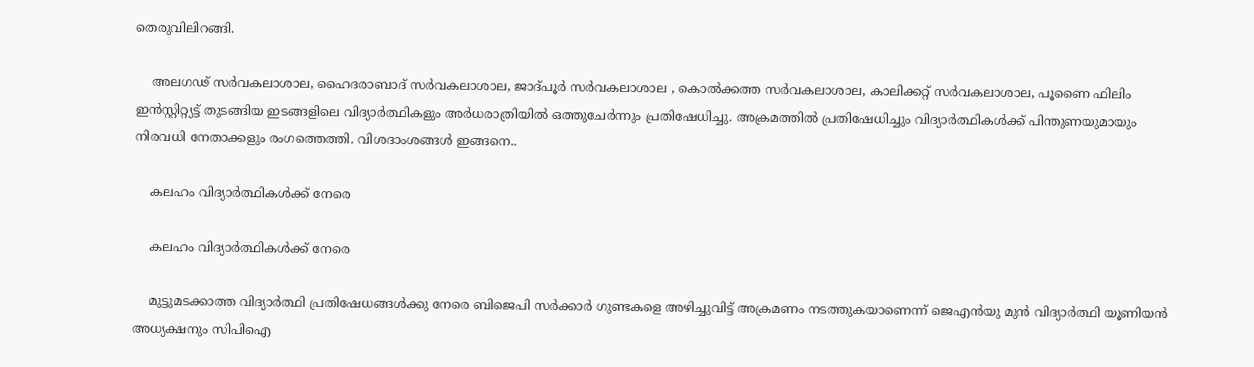തെരുവിലിറങ്ങി.

    അലഗഢ് സര്‍വകലാശാല, ഹൈദരാബാദ് സര്‍വകലാശാല, ജാദ്പൂര്‍ സര്‍വകലാശാല , കൊല്‍ക്കത്ത സര്‍വകലാശാല, കാലിക്കറ്റ് സര്‍വകലാശാല, പൂണൈ ഫിലിം ഇന്‍സ്റ്റിറ്റ്യട്ട് തുടങ്ങിയ ഇടങ്ങളിലെ വിദ്യാര്‍ത്ഥികളും അര്‍ധരാത്രിയില്‍ ഒത്തുചേര്‍ന്നും പ്രതിഷേധിച്ചു. അക്രമത്തില്‍ പ്രതിഷേധിച്ചും വിദ്യാര്‍ത്ഥികള്‍ക്ക് പിന്തുണയുമായും നിരവധി നേതാക്കളും രംഗത്തെത്തി. വിശദാംശങ്ങള്‍ ഇങ്ങനെ..

    കലഹം വിദ്യാര്‍ത്ഥികള്‍ക്ക് നേരെ

    കലഹം വിദ്യാര്‍ത്ഥികള്‍ക്ക് നേരെ

    മുട്ടുമടക്കാത്ത വിദ്യാര്‍ത്ഥി പ്രതിഷേധങ്ങള്‍ക്കു നേരെ ബിജെപി സര്‍ക്കാര്‍ ഗുണ്ടകളെ അഴിച്ചുവിട്ട് അക്രമണം നടത്തുകയാണെന്ന് ജെഎന്‍യു മുന്‍ വിദ്യാര്‍ത്ഥി യൂണിയന്‍ അധ്യക്ഷനും സിപിഐ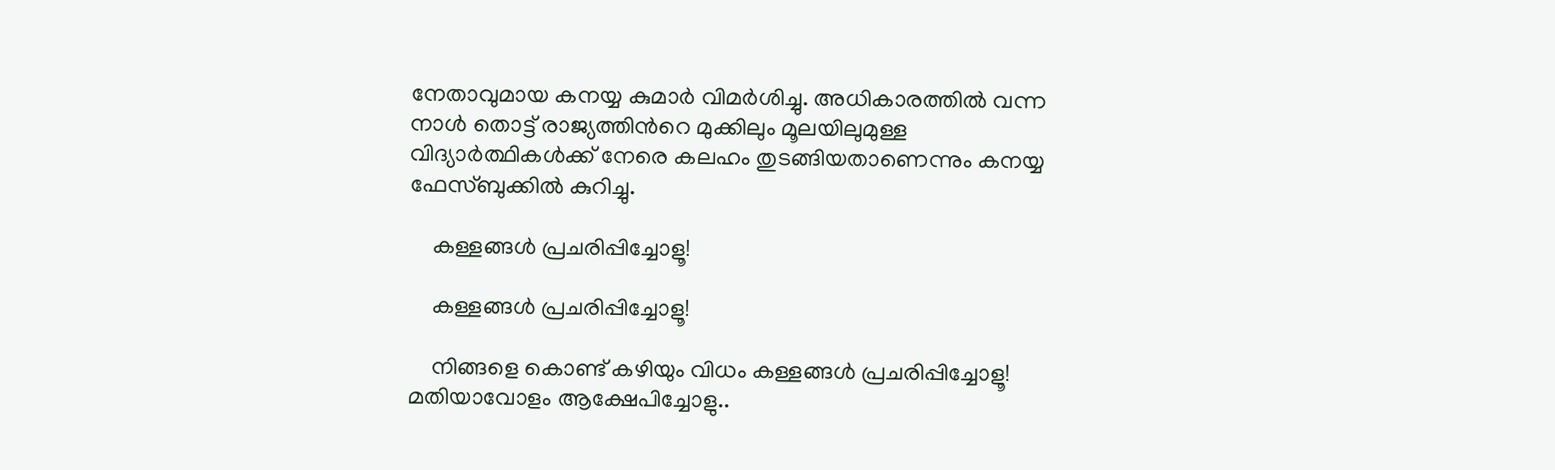നേതാവുമായ കനയ്യ കുമാര്‍ വിമര്‍ശിച്ചു. അധികാരത്തില്‍ വന്ന നാള്‍ തൊട്ട് രാജ്യത്തിന്‍റെ മുക്കിലും മൂലയിലുമുള്ള വിദ്യാര്‍ത്ഥികള്‍ക്ക് നേരെ കലഹം തുടങ്ങിയതാണെന്നും കനയ്യ ഫേസ്ബുക്കില്‍ കുറിച്ചു.

    കള്ളങ്ങള്‍ പ്രചരിപ്പിച്ചോളൂ!

    കള്ളങ്ങള്‍ പ്രചരിപ്പിച്ചോളൂ!

    നിങ്ങളെ കൊണ്ട് കഴിയും വിധം കള്ളങ്ങള്‍ പ്രചരിപ്പിച്ചോളൂ! മതിയാവോളം ആക്ഷേപിച്ചോളു..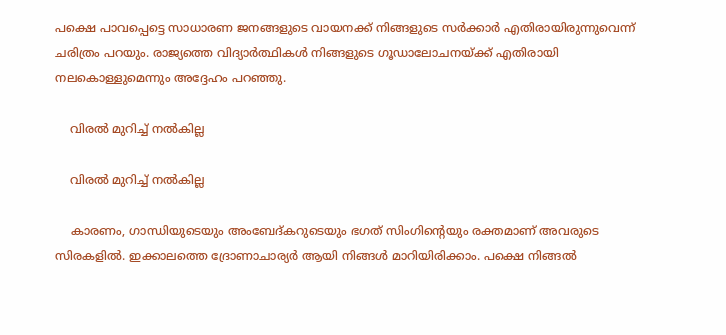പക്ഷെ പാവപ്പെട്ടെ സാധാരണ ജനങ്ങളുടെ വായനക്ക് നിങ്ങളുടെ സര്‍ക്കാര്‍ എതിരായിരുന്നുവെന്ന് ചരിത്രം പറയും. രാജ്യത്തെ വിദ്യാര്‍ത്ഥികള്‍ നിങ്ങളുടെ ഗൂഡാലോചനയ്ക്ക് എതിരായി നലകൊള്ളുമെന്നും അദ്ദേഹം പറഞ്ഞു.

    വിരല്‍ മുറിച്ച് നല്‍കില്ല

    വിരല്‍ മുറിച്ച് നല്‍കില്ല

    കാരണം, ഗാന്ധിയുടെയും അംബേദ്കറുടെയും ഭഗത് സിംഗിന്റെയും രക്തമാണ് അവരുടെ സിരകളില്‍. ഇക്കാലത്തെ ദ്രോണാചാര്യര്‍ ആയി നിങ്ങള്‍ മാറിയിരിക്കാം. പക്ഷെ നിങ്ങല്‍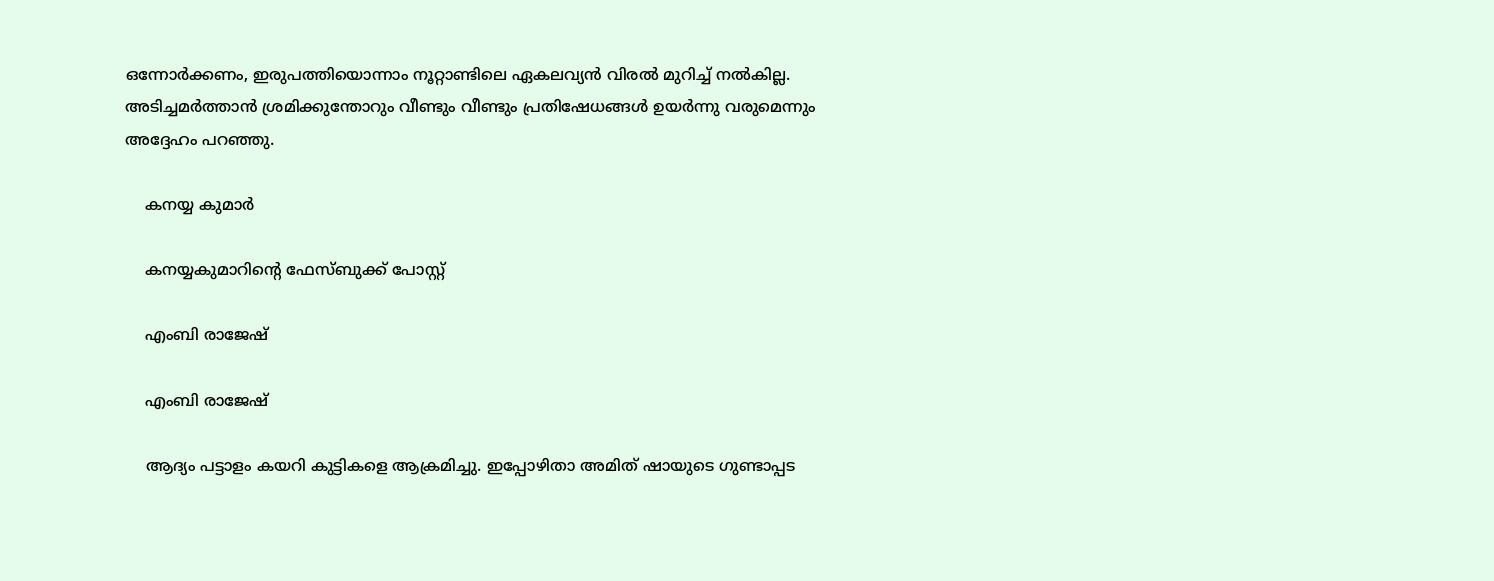ഒന്നോര്‍ക്കണം, ഇരുപത്തിയൊന്നാം നൂറ്റാണ്ടിലെ ഏകലവ്യന്‍ വിരല്‍ മുറിച്ച് നല്‍കില്ല. അടിച്ചമര്‍ത്താന്‍ ശ്രമിക്കുന്തോറും വീണ്ടും വീണ്ടും പ്രതിഷേധങ്ങള്‍ ഉയര്‍ന്നു വരുമെന്നും അദ്ദേഹം പറഞ്ഞു.

    കനയ്യ കുമാര്‍

    കനയ്യകുമാറിന്‍റെ ഫേസ്ബുക്ക് പോസ്റ്റ്

    എംബി രാജേഷ്

    എംബി രാജേഷ്

    ആദ്യം പട്ടാളം കയറി കുട്ടികളെ ആക്രമിച്ചു. ഇപ്പോഴിതാ അമിത് ഷായുടെ ഗുണ്ടാപ്പട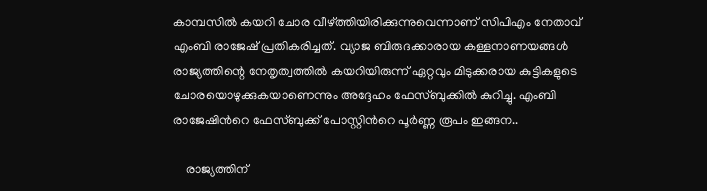കാമ്പസിൽ കയറി ചോര വീഴ്ത്തിയിരിക്കുന്നുവെന്നാണ് സിപിഎം നേതാവ് എംബി രാജേഷ് പ്രതികരിച്ചത്. വ്യാജ ബിരുദക്കാരായ കള്ളനാണയങ്ങൾ രാജ്യത്തിന്റെ നേതൃത്വത്തിൽ കയറിയിരുന്ന് ഏറ്റവും മിടുക്കരായ കുട്ടികളുടെ ചോരയൊഴുക്കുകയാണെന്നും അദ്ദേഹം ഫേസ്ബുക്കില്‍ കുറിച്ചു. എംബി രാജേഷിന്‍റെ ഫേസ്ബുക്ക് പോസ്റ്റിന്‍റെ പൂര്‍ണ്ണ രൂപം ഇങ്ങന..

    രാജ്യത്തിന്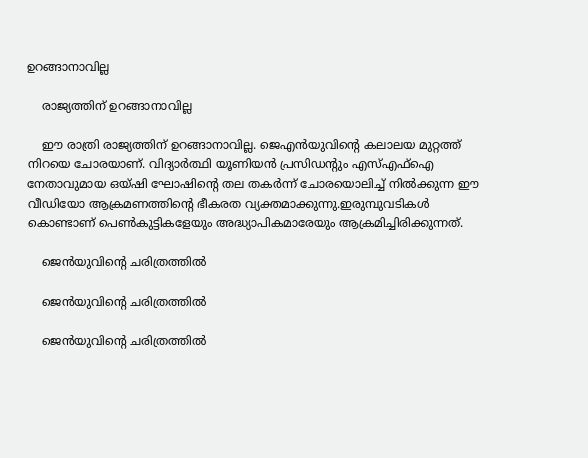ഉറങ്ങാനാവില്ല

    രാജ്യത്തിന് ഉറങ്ങാനാവില്ല

    ഈ രാത്രി രാജ്യത്തിന് ഉറങ്ങാനാവില്ല. ജെഎൻയുവിന്റെ കലാലയ മുറ്റത്ത് നിറയെ ചോരയാണ്. വിദ്യാർത്ഥി യൂണിയൻ പ്രസിഡന്റും എസ്എഫ്ഐ നേതാവുമായ ഒയ്ഷി ഘോഷിന്റെ തല തകർന്ന് ചോരയൊലിച്ച് നിൽക്കുന്ന ഈ വീഡിയോ ആക്രമണത്തിന്റെ ഭീകരത വ്യക്തമാക്കുന്നു.ഇരുമ്പുവടികൾ കൊണ്ടാണ് പെൺകുട്ടികളേയും അദ്ധ്യാപികമാരേയും ആക്രമിച്ചിരിക്കുന്നത്.

    ജെന്‍യുവിന്‍റെ ചരിത്രത്തിൽ

    ജെന്‍യുവിന്‍റെ ചരിത്രത്തിൽ

    ജെന്‍യുവിന്‍റെ ചരിത്രത്തിൽ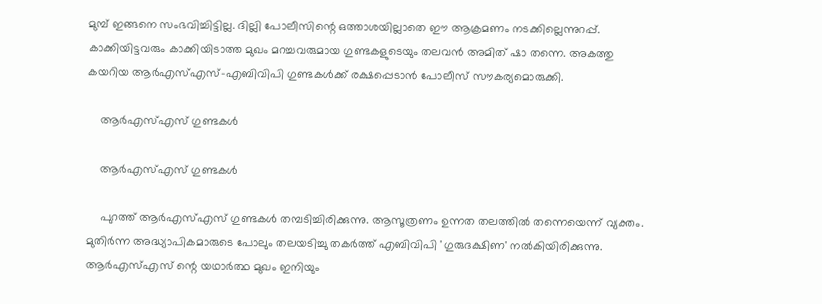മുമ്പ് ഇങ്ങനെ സംഭവിച്ചിട്ടില്ല. ദില്ലി പോലീസിന്റെ ഒത്താശയില്ലാതെ ഈ ആക്രമണം നടക്കില്ലെന്നുറപ്പ്. കാക്കിയിട്ടവരും കാക്കിയിടാത്ത മുഖം മറച്ചവരുമായ ഗുണ്ടകളുടെയും തലവൻ അമിത് ഷാ തന്നെ. അകത്തു കയറിയ ആര്‍എസ്എസ്-എബിവിപി ഗുണ്ടകൾക്ക് രക്ഷപ്പെടാൻ പോലീസ് സൗകര്യമൊരുക്കി.

    ആര്‍എസ്എസ് ഗുണ്ടകൾ

    ആര്‍എസ്എസ് ഗുണ്ടകൾ

    പുറത്ത് ആര്‍എസ്എസ് ഗുണ്ടകൾ തമ്പടിച്ചിരിക്കുന്നു. ആസൂത്രണം ഉന്നത തലത്തിൽ തന്നെയെന്ന് വ്യക്തം. മുതിർന്ന അദ്ധ്യാപികമാരുടെ പോലും തലയടിച്ചു തകർത്ത് എബിവിപി 'ഗുരുദക്ഷിണ' നൽകിയിരിക്കുന്നു. ആര്‍എസ്എസ് ന്റെ യഥാർത്ഥ മുഖം ഇനിയും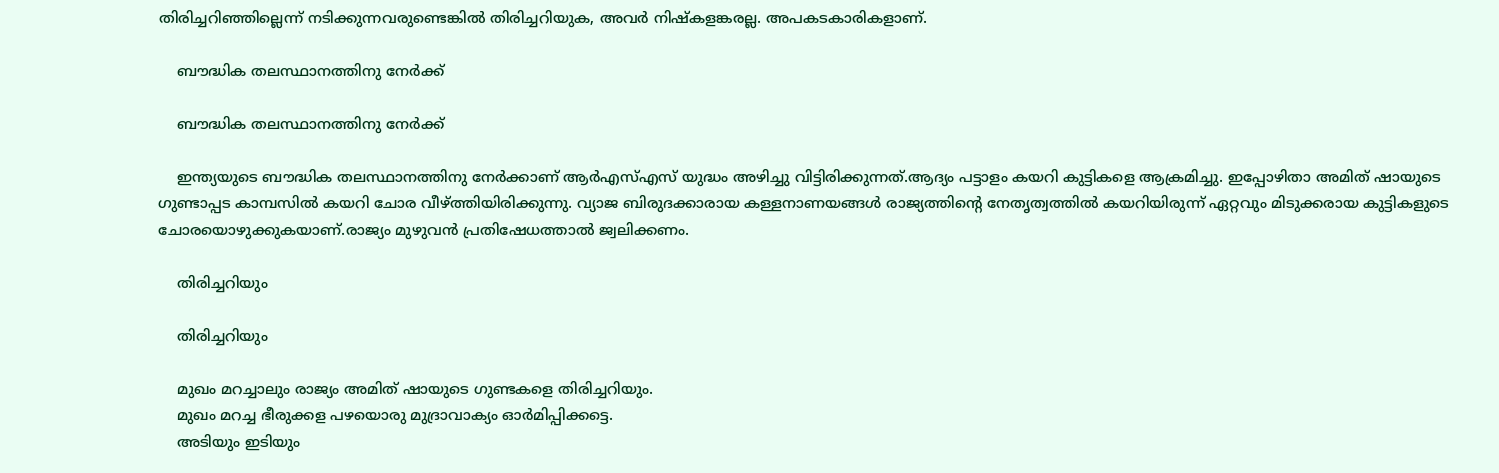തിരിച്ചറിഞ്ഞില്ലെന്ന് നടിക്കുന്നവരുണ്ടെങ്കിൽ തിരിച്ചറിയുക, അവർ നിഷ്കളങ്കരല്ല. അപകടകാരികളാണ്.

    ബൗദ്ധിക തലസ്ഥാനത്തിനു നേർക്ക്

    ബൗദ്ധിക തലസ്ഥാനത്തിനു നേർക്ക്

    ഇന്ത്യയുടെ ബൗദ്ധിക തലസ്ഥാനത്തിനു നേർക്കാണ് ആര്‍എസ്എസ് യുദ്ധം അഴിച്ചു വിട്ടിരിക്കുന്നത്.ആദ്യം പട്ടാളം കയറി കുട്ടികളെ ആക്രമിച്ചു. ഇപ്പോഴിതാ അമിത് ഷായുടെ ഗുണ്ടാപ്പട കാമ്പസിൽ കയറി ചോര വീഴ്ത്തിയിരിക്കുന്നു. വ്യാജ ബിരുദക്കാരായ കള്ളനാണയങ്ങൾ രാജ്യത്തിന്റെ നേതൃത്വത്തിൽ കയറിയിരുന്ന് ഏറ്റവും മിടുക്കരായ കുട്ടികളുടെ ചോരയൊഴുക്കുകയാണ്.രാജ്യം മുഴുവൻ പ്രതിഷേധത്താൽ ജ്വലിക്കണം.

    തിരിച്ചറിയും

    തിരിച്ചറിയും

    മുഖം മറച്ചാലും രാജ്യം അമിത് ഷായുടെ ഗുണ്ടകളെ തിരിച്ചറിയും.
    മുഖം മറച്ച ഭീരുക്കള പഴയൊരു മുദ്രാവാക്യം ഓർമിപ്പിക്കട്ടെ.
    അടിയും ഇടിയും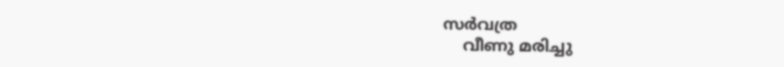സർവത്ര
    വീണു മരിച്ചു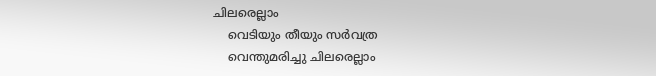ചിലരെല്ലാം
    വെടിയും തീയും സർവത്ര
    വെന്തുമരിച്ചു ചിലരെല്ലാം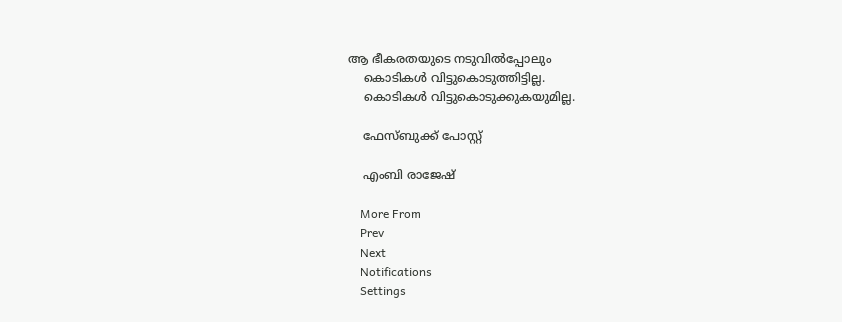ആ ഭീകരതയുടെ നടുവിൽപ്പോലും
    കൊടികൾ വിട്ടുകൊടുത്തിട്ടില്ല.
    കൊടികൾ വിട്ടുകൊടുക്കുകയുമില്ല.

    ഫേസ്ബുക്ക് പോസ്റ്റ്

    എംബി രാജേഷ്

    More From
    Prev
    Next
    Notifications
    Settings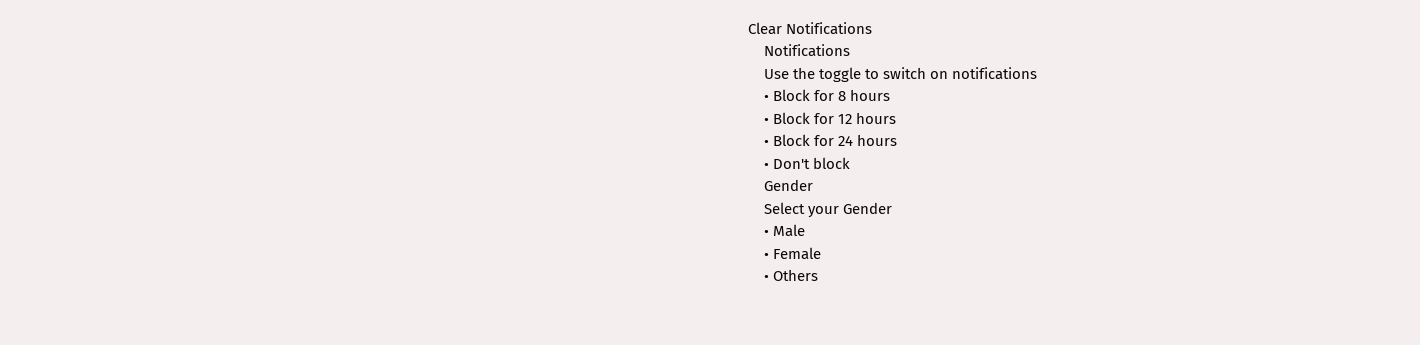Clear Notifications
    Notifications
    Use the toggle to switch on notifications
    • Block for 8 hours
    • Block for 12 hours
    • Block for 24 hours
    • Don't block
    Gender
    Select your Gender
    • Male
    • Female
    • Others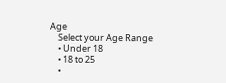Age
    Select your Age Range
    • Under 18
    • 18 to 25
    •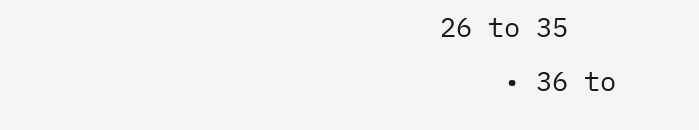26 to 35
    • 36 to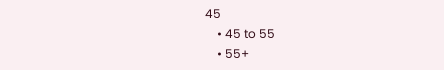45
    • 45 to 55
    • 55+